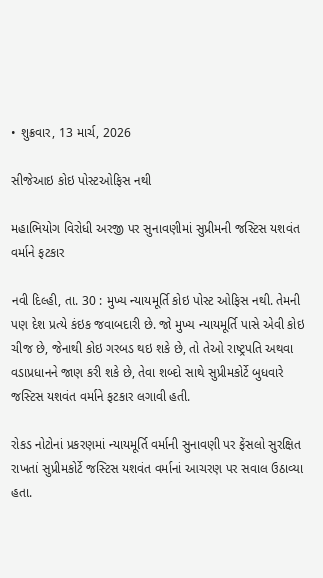• શુક્રવાર, 13 માર્ચ, 2026

સીજેઆઇ કોઇ પોસ્ટઓફિસ નથી

મહાભિયોગ વિરોધી અરજી પર સુનાવણીમાં સુપ્રીમની જસ્ટિસ યશવંત વર્માને ફટકાર

નવી દિલ્હી, તા. 30 : મુખ્ય ન્યાયમૂર્તિ કોઇ પોસ્ટ ઓફિસ નથી. તેમની પણ દેશ પ્રત્યે કંઇક જવાબદારી છે. જો મુખ્ય ન્યાયમૂર્તિ પાસે એવી કોઇ ચીજ છે, જેનાથી કોઇ ગરબડ થઇ શકે છે, તો તેઓ રાષ્ટ્રપતિ અથવા વડાપ્રધાનને જાણ કરી શકે છે, તેવા શબ્દો સાથે સુપ્રીમકોર્ટે બુધવારે જસ્ટિસ યશવંત વર્માને ફટકાર લગાવી હતી.

રોકડ નોટોનાં પ્રકરણમાં ન્યાયમૂર્તિ વર્માની સુનાવણી પર ફેંસલો સુરક્ષિત રાખતાં સુપ્રીમકોર્ટે જસ્ટિસ યશવંત વર્માનાં આચરણ પર સવાલ ઉઠાવ્યા હતા.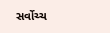સર્વોચ્ચ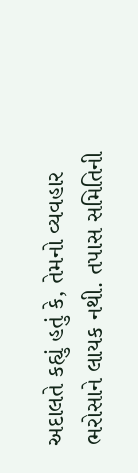અદાલતે કહ્યું હતું કે, તેમનો વ્યવહાર ભરોસાને લાયક નથી. તપાસ સમિતિની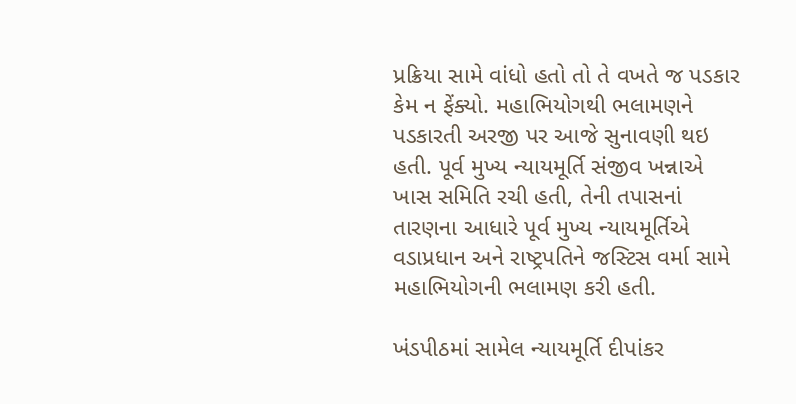પ્રક્રિયા સામે વાંધો હતો તો તે વખતે જ પડકાર કેમ ન ફેંક્યો. મહાભિયોગથી ભલામણને પડકારતી અરજી પર આજે સુનાવણી થઇ હતી. પૂર્વ મુખ્ય ન્યાયમૂર્તિ સંજીવ ખન્નાએ ખાસ સમિતિ રચી હતી, તેની તપાસનાં તારણના આધારે પૂર્વ મુખ્ય ન્યાયમૂર્તિએ વડાપ્રધાન અને રાષ્ટ્રપતિને જસ્ટિસ વર્મા સામે મહાભિયોગની ભલામણ કરી હતી.

ખંડપીઠમાં સામેલ ન્યાયમૂર્તિ દીપાંકર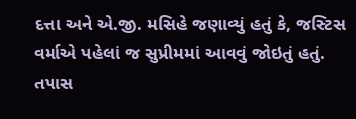દત્તા અને એ.જી. મસિહે જણાવ્યું હતું કે, જસ્ટિસ વર્માએ પહેલાં જ સુપ્રીમમાં આવવું જોઇતું હતું. તપાસ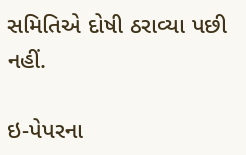સમિતિએ દોષી ઠરાવ્યા પછી નહીં.

ઇ-પેપરના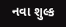નવા શુલ્ક